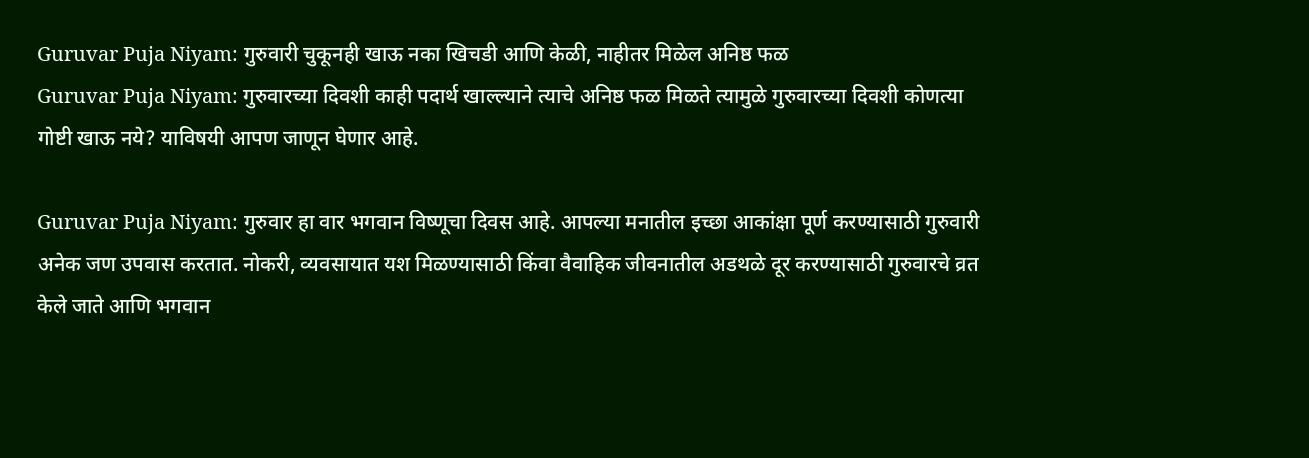Guruvar Puja Niyam: गुरुवारी चुकूनही खाऊ नका खिचडी आणि केळी, नाहीतर मिळेल अनिष्ठ फळ
Guruvar Puja Niyam: गुरुवारच्या दिवशी काही पदार्थ खाल्ल्याने त्याचे अनिष्ठ फळ मिळते त्यामुळे गुरुवारच्या दिवशी कोणत्या गोष्टी खाऊ नये? याविषयी आपण जाणून घेणार आहे.

Guruvar Puja Niyam: गुरुवार हा वार भगवान विष्णूचा दिवस आहे. आपल्या मनातील इच्छा आकांक्षा पूर्ण करण्यासाठी गुरुवारी अनेक जण उपवास करतात. नोकरी, व्यवसायात यश मिळण्यासाठी किंवा वैवाहिक जीवनातील अडथळे दूर करण्यासाठी गुरुवारचे व्रत केले जाते आणि भगवान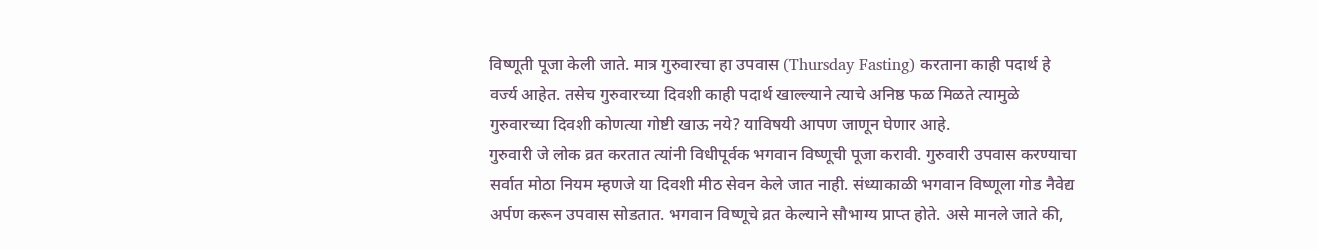विष्णूती पूजा केली जाते. मात्र गुरुवारचा हा उपवास (Thursday Fasting) करताना काही पदार्थ हे वर्ज्य आहेत. तसेच गुरुवारच्या दिवशी काही पदार्थ खाल्ल्याने त्याचे अनिष्ठ फळ मिळते त्यामुळे गुरुवारच्या दिवशी कोणत्या गोष्टी खाऊ नये? याविषयी आपण जाणून घेणार आहे.
गुरुवारी जे लोक व्रत करतात त्यांनी विधीपूर्वक भगवान विष्णूची पूजा करावी. गुरुवारी उपवास करण्याचा सर्वात मोठा नियम म्हणजे या दिवशी मीठ सेवन केले जात नाही. संध्याकाळी भगवान विष्णूला गोड नैवेद्य अर्पण करून उपवास सोडतात. भगवान विष्णूचे व्रत केल्याने सौभाग्य प्राप्त होते. असे मानले जाते की,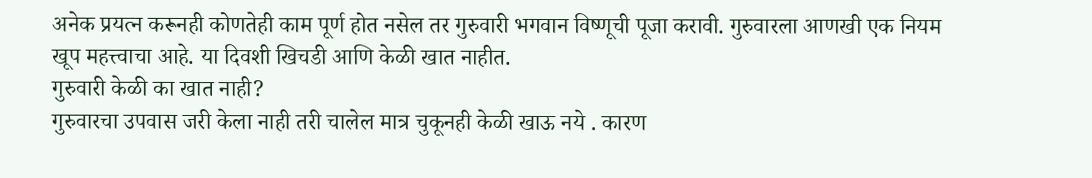अनेक प्रयत्न करूनही कोणतेही काम पूर्ण होत नसेल तर गुरुवारी भगवान विष्णूची पूजा करावी. गुरुवारला आणखी एक नियम खूप महत्त्वाचा आहे. या दिवशी खिचडी आणि केळी खात नाहीत.
गुरुवारी केळी का खात नाही?
गुरुवारचा उपवास जरी केला नाही तरी चालेल मात्र चुकूनही केळी खाऊ नये . कारण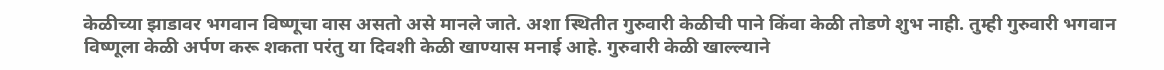केळीच्या झाडावर भगवान विष्णूचा वास असतो असे मानले जाते. अशा स्थितीत गुरुवारी केळीची पाने किंवा केळी तोडणे शुभ नाही. तुम्ही गुरुवारी भगवान विष्णूला केळी अर्पण करू शकता परंतु या दिवशी केळी खाण्यास मनाई आहे. गुरुवारी केळी खाल्ल्याने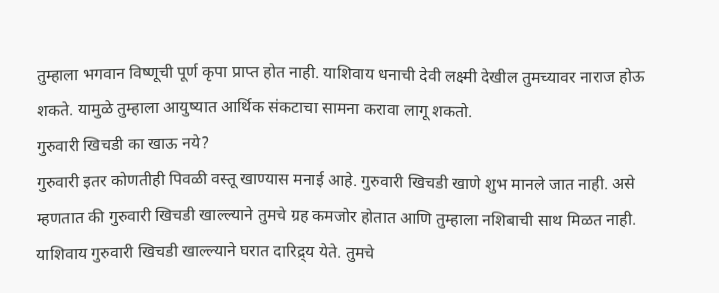तुम्हाला भगवान विष्णूची पूर्ण कृपा प्राप्त होत नाही. याशिवाय धनाची देवी लक्ष्मी देखील तुमच्यावर नाराज होऊ शकते. यामुळे तुम्हाला आयुष्यात आर्थिक संकटाचा सामना करावा लागू शकतो.
गुरुवारी खिचडी का खाऊ नये?
गुरुवारी इतर कोणतीही पिवळी वस्तू खाण्यास मनाई आहे. गुरुवारी खिचडी खाणे शुभ मानले जात नाही. असे म्हणतात की गुरुवारी खिचडी खाल्ल्याने तुमचे ग्रह कमजोर होतात आणि तुम्हाला नशिबाची साथ मिळत नाही. याशिवाय गुरुवारी खिचडी खाल्ल्याने घरात दारिद्र्य येते. तुमचे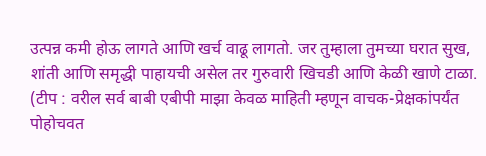उत्पन्न कमी होऊ लागते आणि खर्च वाढू लागतो. जर तुम्हाला तुमच्या घरात सुख, शांती आणि समृद्धी पाहायची असेल तर गुरुवारी खिचडी आणि केळी खाणे टाळा.
(टीप : वरील सर्व बाबी एबीपी माझा केवळ माहिती म्हणून वाचक-प्रेक्षकांपर्यंत पोहोचवत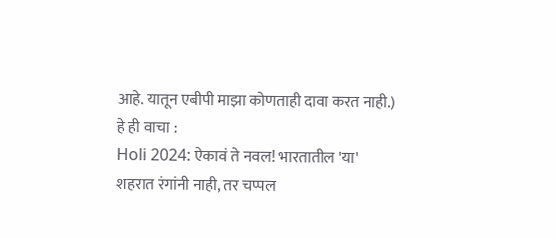आहे. यातून एबीपी माझा कोणताही दावा करत नाही.)
हे ही वाचा :
Holi 2024: ऐकावं ते नवल! भारतातील 'या' शहरात रंगांनी नाही, तर चप्पल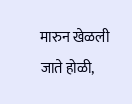मारुन खेळली जाते होळी,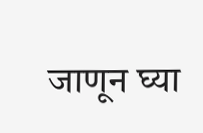जाणून घ्या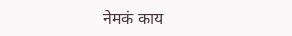नेमकं काय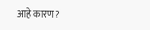आहे कारण?